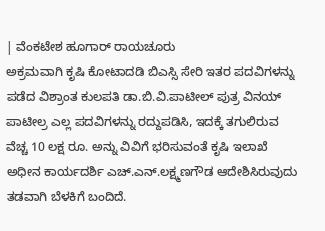| ವೆಂಕಟೇಶ ಹೂಗಾರ್ ರಾಯಚೂರು
ಅಕ್ರಮವಾಗಿ ಕೃಷಿ ಕೋಟಾದಡಿ ಬಿಎಸ್ಸಿ ಸೇರಿ ಇತರ ಪದವಿಗಳನ್ನು ಪಡೆದ ವಿಶ್ರಾಂತ ಕುಲಪತಿ ಡಾ.ಬಿ.ವಿ.ಪಾಟೀಲ್ ಪುತ್ರ ವಿನಯ್ ಪಾಟೀಲ್ರ ಎಲ್ಲ ಪದವಿಗಳನ್ನು ರದ್ದುಪಡಿಸಿ, ಇದಕ್ಕೆ ತಗುಲಿರುವ ವೆಚ್ಚ 10 ಲಕ್ಷ ರೂ. ಅನ್ನು ವಿವಿಗೆ ಭರಿಸುವಂತೆ ಕೃಷಿ ಇಲಾಖೆ ಅಧೀನ ಕಾರ್ಯದರ್ಶಿ ಎಚ್.ಎನ್.ಲಕ್ಷ್ಮಣಗೌಡ ಆದೇಶಿಸಿರುವುದು ತಡವಾಗಿ ಬೆಳಕಿಗೆ ಬಂದಿದೆ.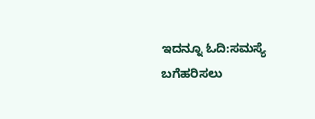ಇದನ್ನೂ ಓದಿ:ಸಮಸ್ಯೆ ಬಗೆಹರಿಸಲು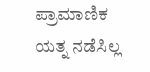ಪ್ರಾಮಾಣಿಕ ಯತ್ನ ನಡೆಸಿಲ್ಲ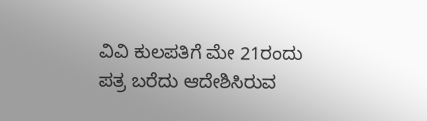ವಿವಿ ಕುಲಪತಿಗೆ ಮೇ 21ರಂದು ಪತ್ರ ಬರೆದು ಆದೇಶಿಸಿರುವ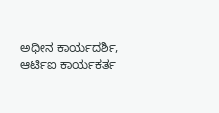ಅಧೀನ ಕಾರ್ಯದರ್ಶಿ, ಆರ್ಟಿಐ ಕಾರ್ಯಕರ್ತ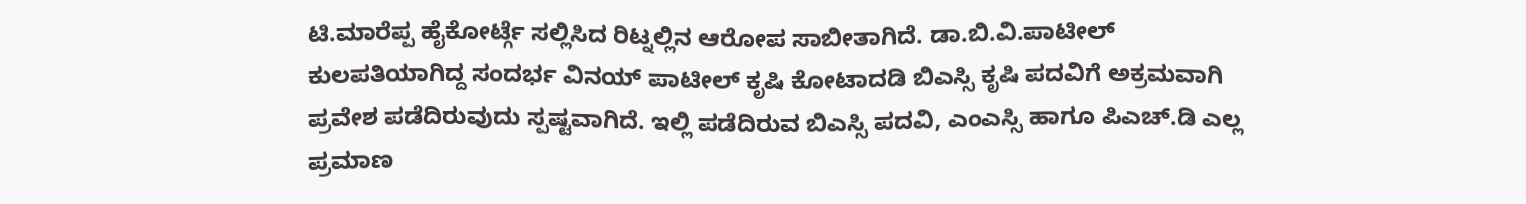ಟಿ.ಮಾರೆಪ್ಪ ಹೈಕೋರ್ಟ್ಗೆ ಸಲ್ಲಿಸಿದ ರಿಟ್ನಲ್ಲಿನ ಆರೋಪ ಸಾಬೀತಾಗಿದೆ. ಡಾ.ಬಿ.ವಿ.ಪಾಟೀಲ್ ಕುಲಪತಿಯಾಗಿದ್ದ ಸಂದರ್ಭ ವಿನಯ್ ಪಾಟೀಲ್ ಕೃಷಿ ಕೋಟಾದಡಿ ಬಿಎಸ್ಸಿ ಕೃಷಿ ಪದವಿಗೆ ಅಕ್ರಮವಾಗಿ ಪ್ರವೇಶ ಪಡೆದಿರುವುದು ಸ್ಪಷ್ಟವಾಗಿದೆ. ಇಲ್ಲಿ ಪಡೆದಿರುವ ಬಿಎಸ್ಸಿ ಪದವಿ, ಎಂಎಸ್ಸಿ ಹಾಗೂ ಪಿಎಚ್.ಡಿ ಎಲ್ಲ ಪ್ರಮಾಣ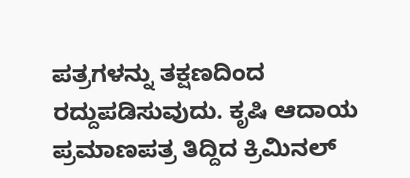ಪತ್ರಗಳನ್ನು ತಕ್ಷಣದಿಂದ ರದ್ದುಪಡಿಸುವುದು. ಕೃಷಿ ಆದಾಯ ಪ್ರಮಾಣಪತ್ರ ತಿದ್ದಿದ ಕ್ರಿಮಿನಲ್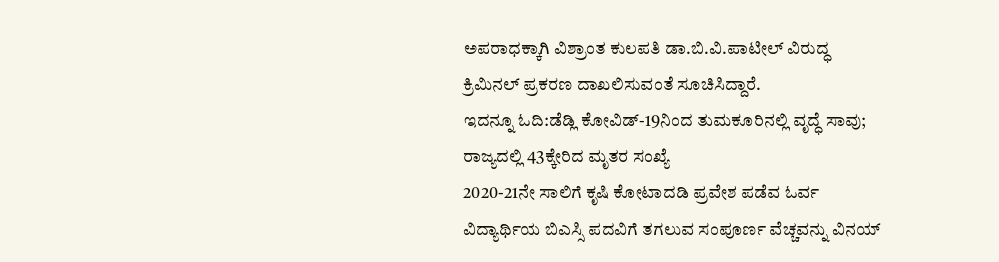ಅಪರಾಧಕ್ಕಾಗಿ ವಿಶ್ರಾಂತ ಕುಲಪತಿ ಡಾ.ಬಿ.ವಿ.ಪಾಟೀಲ್ ವಿರುದ್ಧ ಕ್ರಿಮಿನಲ್ ಪ್ರಕರಣ ದಾಖಲಿಸುವಂತೆ ಸೂಚಿಸಿದ್ದಾರೆ.
ಇದನ್ನೂ ಓದಿ:ಡೆಡ್ಲಿ ಕೋವಿಡ್-19ನಿಂದ ತುಮಕೂರಿನಲ್ಲಿ ವೃದ್ಧೆ ಸಾವು; ರಾಜ್ಯದಲ್ಲಿ 43ಕ್ಕೇರಿದ ಮೃತರ ಸಂಖ್ಯೆ
2020-21ನೇ ಸಾಲಿಗೆ ಕೃಷಿ ಕೋಟಾದಡಿ ಪ್ರವೇಶ ಪಡೆವ ಓರ್ವ ವಿದ್ಯಾರ್ಥಿಯ ಬಿಎಸ್ಸಿ ಪದವಿಗೆ ತಗಲುವ ಸಂಪೂರ್ಣ ವೆಚ್ಚವನ್ನು ವಿನಯ್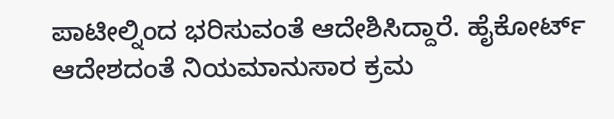ಪಾಟೀಲ್ನಿಂದ ಭರಿಸುವಂತೆ ಆದೇಶಿಸಿದ್ದಾರೆ. ಹೈಕೋರ್ಟ್ ಆದೇಶದಂತೆ ನಿಯಮಾನುಸಾರ ಕ್ರಮ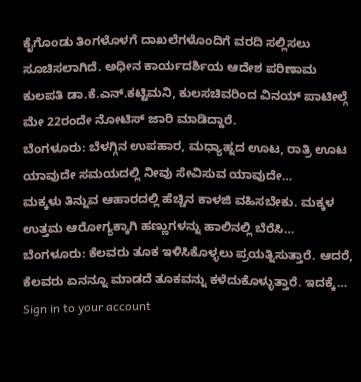ಕೈಗೊಂಡು ತಿಂಗಳೊಳಗೆ ದಾಖಲೆಗಳೊಂದಿಗೆ ವರದಿ ಸಲ್ಲಿಸಲು ಸೂಚಿಸಲಾಗಿದೆ. ಅಧೀನ ಕಾರ್ಯದರ್ಶಿಯ ಆದೇಶ ಪರಿಣಾಮ ಕುಲಪತಿ ಡಾ.ಕೆ.ಎನ್.ಕಟ್ಟಿಮನಿ, ಕುಲಸಚಿವರಿಂದ ವಿನಯ್ ಪಾಟೀಲ್ಗೆ ಮೇ 22ರಂದೇ ನೋಟಿಸ್ ಜಾರಿ ಮಾಡಿದ್ದಾರೆ.
ಬೆಂಗಳೂರು: ಬೆಳಗ್ಗಿನ ಉಪಹಾರ, ಮಧ್ಯಾಹ್ನದ ಊಟ, ರಾತ್ರಿ ಊಟ ಯಾವುದೇ ಸಮಯದಲ್ಲಿ ನೀವು ಸೇವಿಸುವ ಯಾವುದೇ…
ಮಕ್ಕಳು ತಿನ್ನುವ ಆಹಾರದಲ್ಲಿ ಹೆಚ್ಚಿನ ಕಾಳಜಿ ವಹಿಸಬೇಕು. ಮಕ್ಕಳ ಉತ್ತಮ ಆರೋಗ್ಯಕ್ಕಾಗಿ ಹಣ್ಣುಗಳನ್ನು ಹಾಲಿನಲ್ಲಿ ಬೆರೆಸಿ…
ಬೆಂಗಳೂರು: ಕೆಲವರು ತೂಕ ಇಳಿಸಿಕೊಳ್ಳಲು ಪ್ರಯತ್ನಿಸುತ್ತಾರೆ. ಆದರೆ, ಕೆಲವರು ಏನನ್ನೂ ಮಾಡದೆ ತೂಕವನ್ನು ಕಳೆದುಕೊಳ್ಳುತ್ತಾರೆ. ಇದಕ್ಕೆ…
Sign in to your account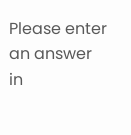Please enter an answer in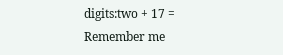digits:two + 17 =
Remember me